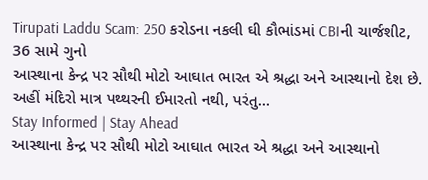Tirupati Laddu Scam: 250 કરોડના નકલી ઘી કૌભાંડમાં CBIની ચાર્જશીટ, 36 સામે ગુનો
આસ્થાના કેન્દ્ર પર સૌથી મોટો આઘાત ભારત એ શ્રદ્ધા અને આસ્થાનો દેશ છે. અહીં મંદિરો માત્ર પથ્થરની ઈમારતો નથી, પરંતુ…
Stay Informed | Stay Ahead
આસ્થાના કેન્દ્ર પર સૌથી મોટો આઘાત ભારત એ શ્રદ્ધા અને આસ્થાનો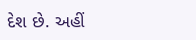દેશ છે. અહીં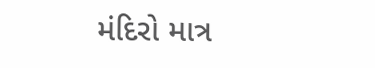મંદિરો માત્ર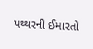પથ્થરની ઈમારતો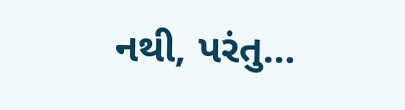નથી, પરંતુ…